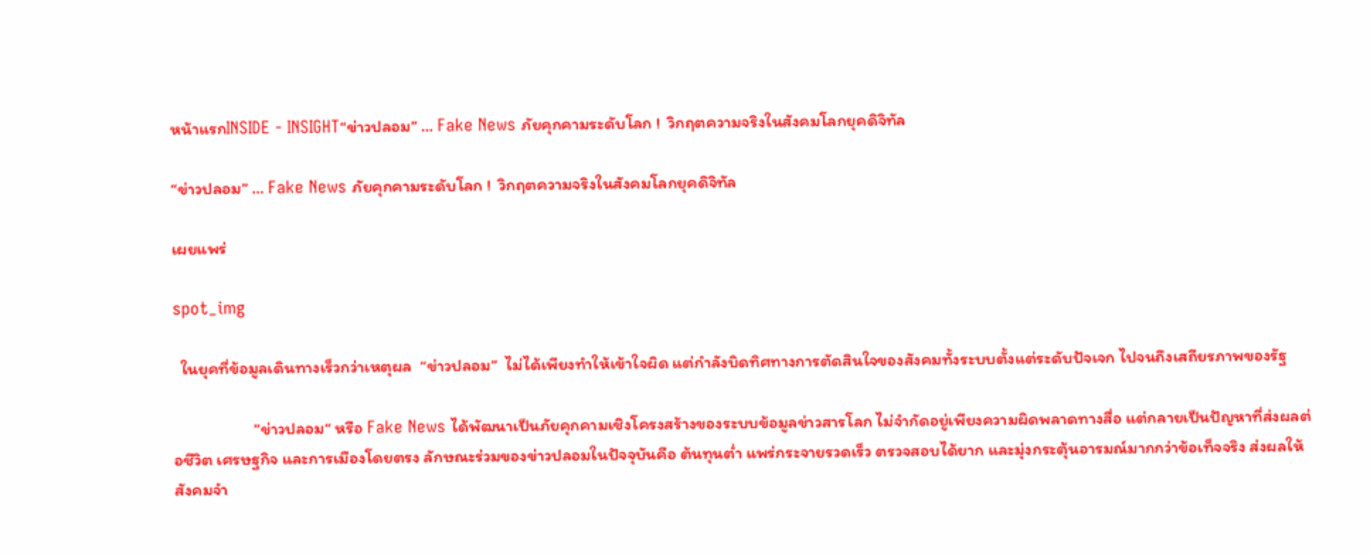หน้าแรกINSIDE - INSIGHT“ข่าวปลอม” … Fake News ภัยคุกคามระดับโลก !  วิกฤตความจริงในสังคมโลกยุคดิจิทัล

“ข่าวปลอม” … Fake News ภัยคุกคามระดับโลก !  วิกฤตความจริงในสังคมโลกยุคดิจิทัล

เผยแพร่

spot_img

  ในยุคที่ข้อมูลเดินทางเร็วกว่าเหตุผล  “ข่าวปลอม”  ไม่ได้เพียงทำให้เข้าใจผิด แต่กำลังบิดทิศทางการตัดสินใจของสังคมทั้งระบบตั้งแต่ระดับปัจเจก ไปจนถึงเสถียรภาพของรัฐ

                     ”ข่าวปลอม“ หรือ Fake News ได้พัฒนาเป็นภัยคุกคามเชิงโครงสร้างของระบบข้อมูลข่าวสารโลก ไม่จำกัดอยู่เพียงความผิดพลาดทางสื่อ แต่กลายเป็นปัญหาที่ส่งผลต่อชีวิต เศรษฐกิจ และการเมืองโดยตรง ลักษณะร่วมของข่าวปลอมในปัจจุบันคือ ต้นทุนต่ำ แพร่กระจายรวดเร็ว ตรวจสอบได้ยาก และมุ่งกระตุ้นอารมณ์มากกว่าข้อเท็จจริง ส่งผลให้สังคมจำ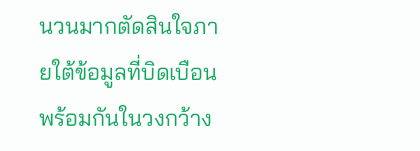นวนมากตัดสินใจภายใต้ข้อมูลที่บิดเบือนพร้อมกันในวงกว้าง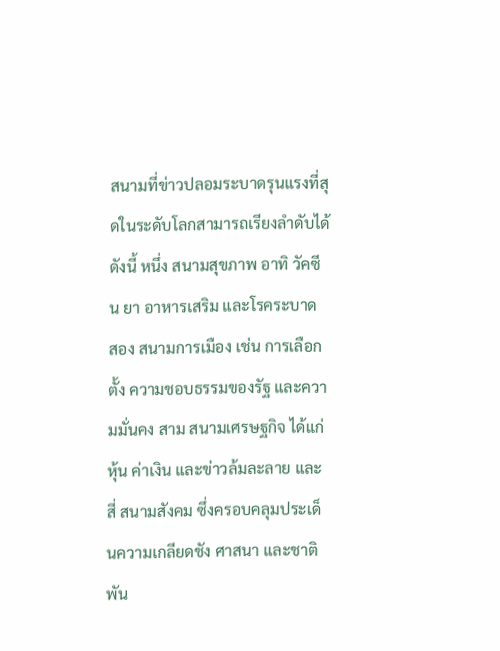สนามที่ข่าวปลอมระบาดรุนแรงที่สุดในระดับโลกสามารถเรียงลำดับได้ดังนี้ หนึ่ง สนามสุขภาพ อาทิ วัคซีน ยา อาหารเสริม และโรคระบาด สอง สนามการเมือง เช่น การเลือกตั้ง ความชอบธรรมของรัฐ และความมั่นคง สาม สนามเศรษฐกิจ ได้แก่ หุ้น ค่าเงิน และข่าวล้มละลาย และสี่ สนามสังคม ซึ่งครอบคลุมประเด็นความเกลียดชัง ศาสนา และชาติพัน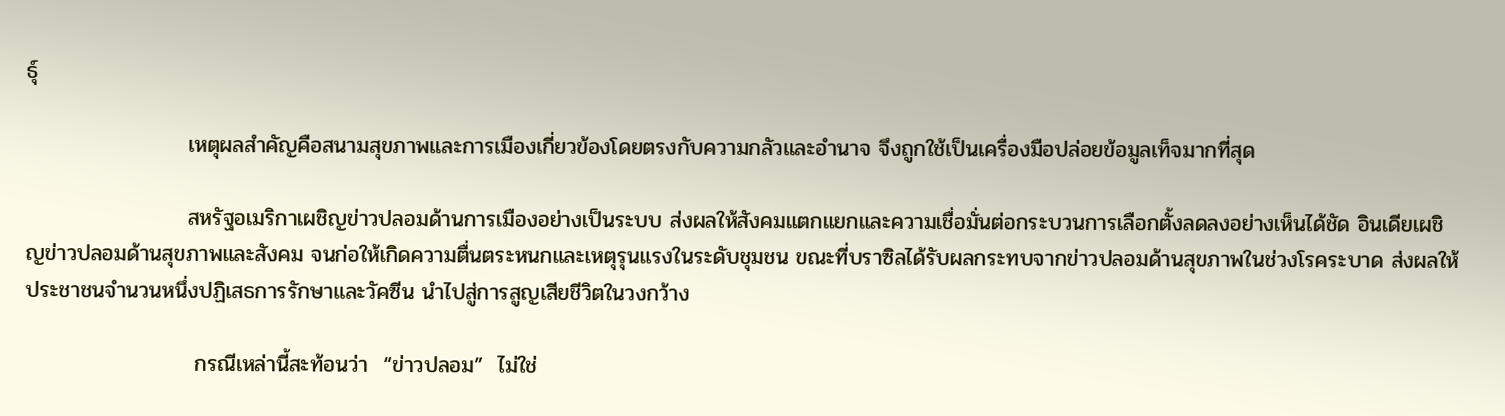ธุ์

                     เหตุผลสำคัญคือสนามสุขภาพและการเมืองเกี่ยวข้องโดยตรงกับความกลัวและอำนาจ จึงถูกใช้เป็นเครื่องมือปล่อยข้อมูลเท็จมากที่สุด

                     สหรัฐอเมริกาเผชิญข่าวปลอมด้านการเมืองอย่างเป็นระบบ ส่งผลให้สังคมแตกแยกและความเชื่อมั่นต่อกระบวนการเลือกตั้งลดลงอย่างเห็นได้ชัด อินเดียเผชิญข่าวปลอมด้านสุขภาพและสังคม จนก่อให้เกิดความตื่นตระหนกและเหตุรุนแรงในระดับชุมชน ขณะที่บราซิลได้รับผลกระทบจากข่าวปลอมด้านสุขภาพในช่วงโรคระบาด ส่งผลให้ประชาชนจำนวนหนึ่งปฏิเสธการรักษาและวัคซีน นำไปสู่การสูญเสียชีวิตในวงกว้าง

                      กรณีเหล่านี้สะท้อนว่า  “ข่าวปลอม”  ไม่ใช่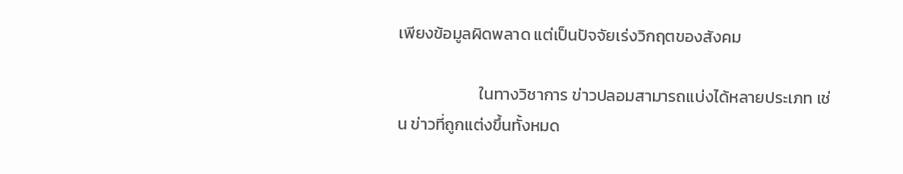เพียงข้อมูลผิดพลาด แต่เป็นปัจจัยเร่งวิกฤตของสังคม

                      ในทางวิชาการ ข่าวปลอมสามารถแบ่งได้หลายประเภท เช่น ข่าวที่ถูกแต่งขึ้นทั้งหมด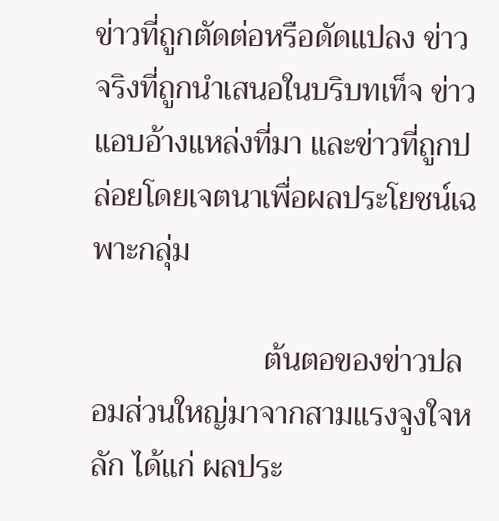ข่าวที่ถูกตัดต่อหรือดัดแปลง ข่าวจริงที่ถูกนำเสนอในบริบทเท็จ ข่าวแอบอ้างแหล่งที่มา และข่าวที่ถูกปล่อยโดยเจตนาเพื่อผลประโยชน์เฉพาะกลุ่ม

                      ต้นตอของข่าวปลอมส่วนใหญ่มาจากสามแรงจูงใจหลัก ได้แก่ ผลประ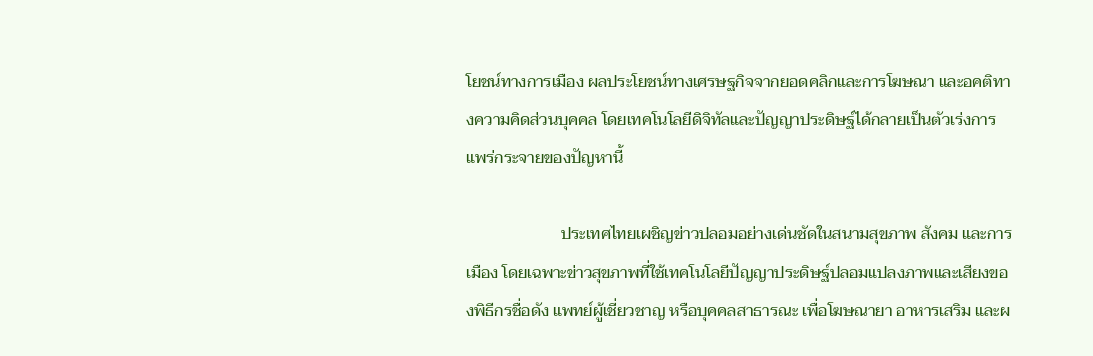โยชน์ทางการเมือง ผลประโยชน์ทางเศรษฐกิจจากยอดคลิกและการโฆษณา และอคติทางความคิดส่วนบุคคล โดยเทคโนโลยีดิจิทัลและปัญญาประดิษฐ์ได้กลายเป็นตัวเร่งการแพร่กระจายของปัญหานี้

                       ประเทศไทยเผชิญข่าวปลอมอย่างเด่นชัดในสนามสุขภาพ สังคม และการเมือง โดยเฉพาะข่าวสุขภาพที่ใช้เทคโนโลยีปัญญาประดิษฐ์ปลอมแปลงภาพและเสียงของพิธีกรชื่อดัง แพทย์ผู้เชี่ยวชาญ หรือบุคคลสาธารณะ เพื่อโฆษณายา อาหารเสริม และผ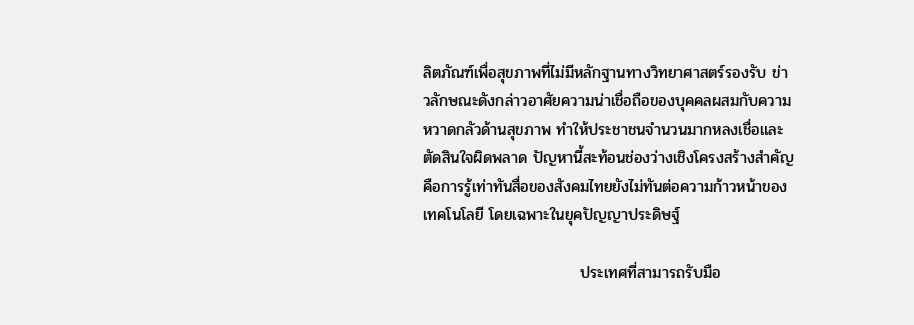ลิตภัณฑ์เพื่อสุขภาพที่ไม่มีหลักฐานทางวิทยาศาสตร์รองรับ ข่าวลักษณะดังกล่าวอาศัยความน่าเชื่อถือของบุคคลผสมกับความหวาดกลัวด้านสุขภาพ ทำให้ประชาชนจำนวนมากหลงเชื่อและตัดสินใจผิดพลาด ปัญหานี้สะท้อนช่องว่างเชิงโครงสร้างสำคัญ คือการรู้เท่าทันสื่อของสังคมไทยยังไม่ทันต่อความก้าวหน้าของเทคโนโลยี โดยเฉพาะในยุคปัญญาประดิษฐ์

                            ประเทศที่สามารถรับมือ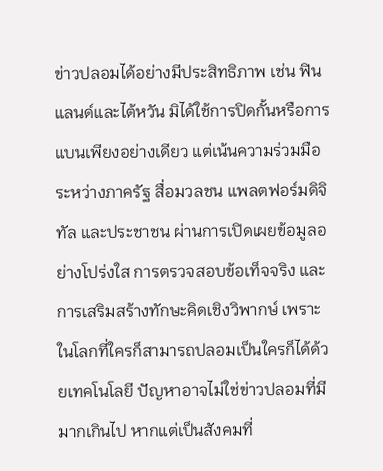ข่าวปลอมได้อย่างมีประสิทธิภาพ เช่น ฟินแลนด์และไต้หวัน มิได้ใช้การปิดกั้นหรือการแบนเพียงอย่างเดียว แต่เน้นความร่วมมือระหว่างภาครัฐ สื่อมวลชน แพลตฟอร์มดิจิทัล และประชาชน ผ่านการเปิดเผยข้อมูลอย่างโปร่งใส การตรวจสอบข้อเท็จจริง และการเสริมสร้างทักษะคิดเชิงวิพากษ์ เพราะในโลกที่ใครก็สามารถปลอมเป็นใครก็ได้ด้วยเทคโนโลยี ปัญหาอาจไม่ใช่ข่าวปลอมที่มีมากเกินไป หากแต่เป็นสังคมที่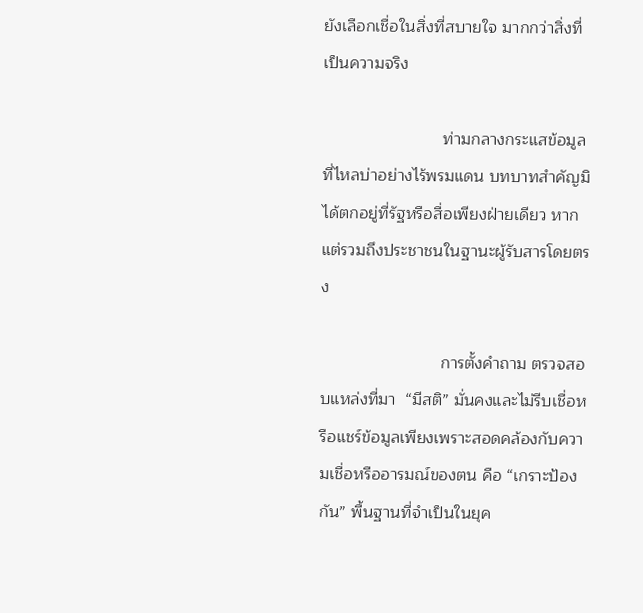ยังเลือกเชื่อในสิ่งที่สบายใจ มากกว่าสิ่งที่เป็นความจริง

                          ท่ามกลางกระแสข้อมูลที่ไหลบ่าอย่างไร้พรมแดน บทบาทสำคัญมิได้ตกอยู่ที่รัฐหรือสื่อเพียงฝ่ายเดียว หากแต่รวมถึงประชาชนในฐานะผู้รับสารโดยตรง

                          การตั้งคำถาม ตรวจสอบแหล่งที่มา  “มีสติ” มั่นคงและไม่รีบเชื่อหรือแชร์ข้อมูลเพียงเพราะสอดคล้องกับความเชื่อหรืออารมณ์ของตน คือ “เกราะป้องกัน” พื้นฐานที่จำเป็นในยุค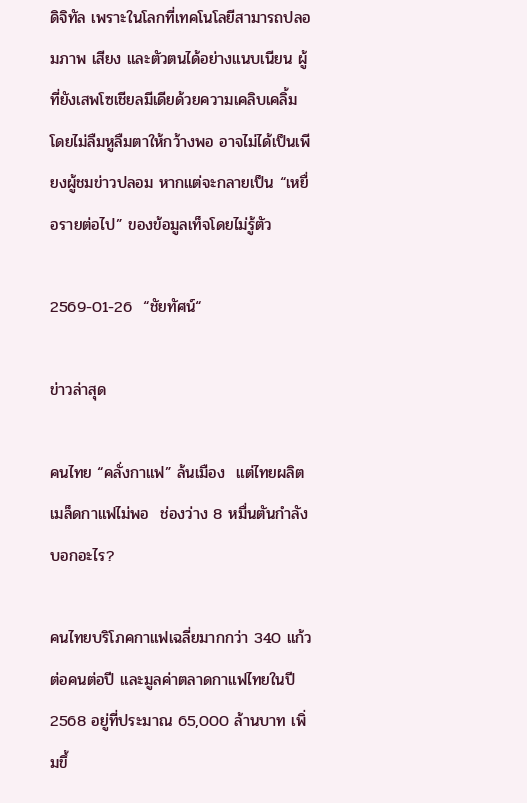ดิจิทัล เพราะในโลกที่เทคโนโลยีสามารถปลอมภาพ เสียง และตัวตนได้อย่างแนบเนียน ผู้ที่ยังเสพโซเชียลมีเดียด้วยความเคลิบเคลิ้ม โดยไม่ลืมหูลืมตาให้กว้างพอ อาจไม่ได้เป็นเพียงผู้ชมข่าวปลอม หากแต่จะกลายเป็น “เหยื่อรายต่อไป” ของข้อมูลเท็จโดยไม่รู้ตัว

2569-01-26  “ชัยทัศน์“

ข่าวล่าสุด

คนไทย “คลั่งกาแฟ” ล้นเมือง  แต่ไทยผลิตเมล็ดกาแฟไม่พอ  ช่องว่าง 8 หมื่นตันกำลังบอกอะไร?

คนไทยบริโภคกาแฟเฉลี่ยมากกว่า 340 แก้วต่อคนต่อปี และมูลค่าตลาดกาแฟไทยในปี 2568 อยู่ที่ประมาณ 65,000 ล้านบาท เพิ่มขึ้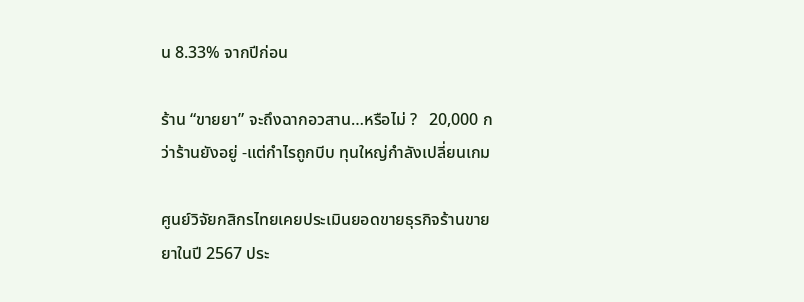น 8.33% จากปีก่อน

ร้าน “ขายยา” จะถึงฉากอวสาน…หรือไม่ ?   20,000 กว่าร้านยังอยู่ -แต่กำไรถูกบีบ ทุนใหญ่กำลังเปลี่ยนเกม

ศูนย์วิจัยกสิกรไทยเคยประเมินยอดขายธุรกิจร้านขายยาในปี 2567 ประ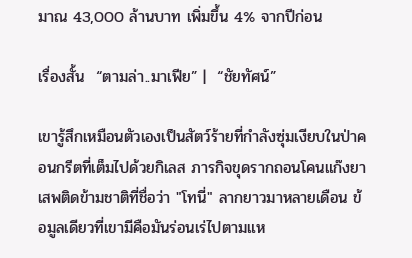มาณ 43,000 ล้านบาท เพิ่มขึ้น 4% จากปีก่อน

เรื่องสั้น  “ตามล่า..มาเฟีย” |  “ชัยทัศน์”

เขารู้สึกเหมือนตัวเองเป็นสัตว์ร้ายที่กำลังซุ่มเงียบในป่าคอนกรีตที่เต็มไปด้วยกิเลส ภารกิจขุดรากถอนโคนแก๊งยาเสพติดข้ามชาติที่ชื่อว่า "โทนี่" ลากยาวมาหลายเดือน ข้อมูลเดียวที่เขามีคือมันร่อนเร่ไปตามแห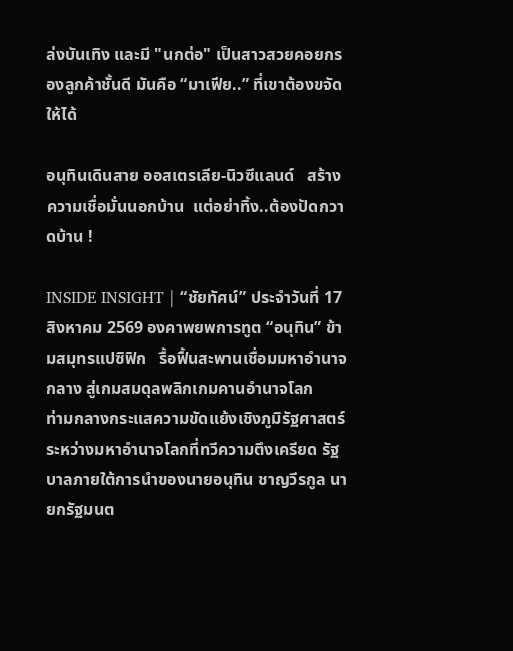ล่งบันเทิง และมี "นกต่อ" เป็นสาวสวยคอยกรองลูกค้าชั้นดี มันคือ “มาเฟีย..” ที่เขาต้องขจัดให้ได้

อนุทินเดินสาย ออสเตรเลีย-นิวซีแลนด์   สร้างความเชื่อมั่นนอกบ้าน  แต่อย่าทิ้ง..ต้องปัดกวาดบ้าน !

INSIDE INSIGHT | “ชัยทัศน์” ประจำวันที่ 17 สิงหาคม 2569 องคาพยพการทูต “อนุทิน” ข้ามสมุทรแปซิฟิก   รื้อฟื้นสะพานเชื่อมมหาอำนาจกลาง สู่เกมสมดุลพลิกเกมคานอำนาจโลก                            ท่ามกลางกระแสความขัดแย้งเชิงภูมิรัฐศาสตร์ระหว่างมหาอำนาจโลกที่ทวีความตึงเครียด รัฐบาลภายใต้การนำของนายอนุทิน ชาญวีรกูล นายกรัฐมนต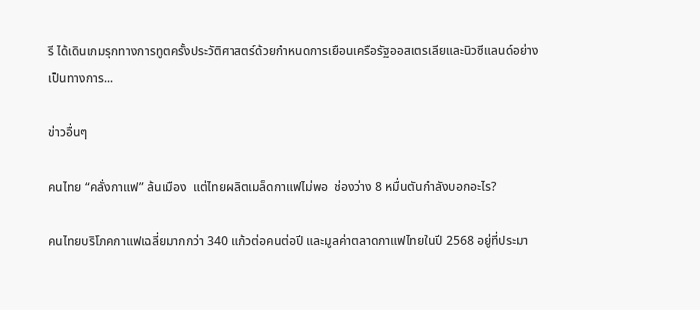รี ได้เดินเกมรุกทางการทูตครั้งประวัติศาสตร์ด้วยกำหนดการเยือนเครือรัฐออสเตรเลียและนิวซีแลนด์อย่างเป็นทางการ...

ข่าวอื่นๆ

คนไทย “คลั่งกาแฟ” ล้นเมือง  แต่ไทยผลิตเมล็ดกาแฟไม่พอ  ช่องว่าง 8 หมื่นตันกำลังบอกอะไร?

คนไทยบริโภคกาแฟเฉลี่ยมากกว่า 340 แก้วต่อคนต่อปี และมูลค่าตลาดกาแฟไทยในปี 2568 อยู่ที่ประมา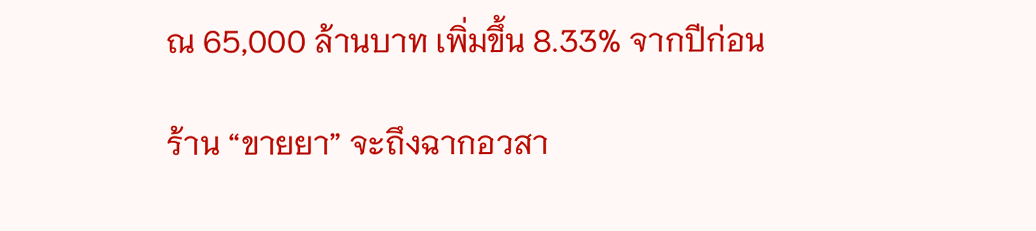ณ 65,000 ล้านบาท เพิ่มขึ้น 8.33% จากปีก่อน

ร้าน “ขายยา” จะถึงฉากอวสา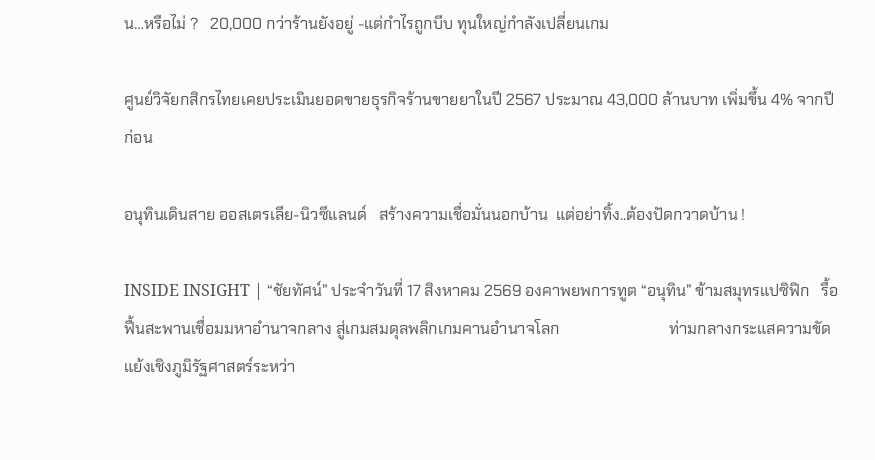น…หรือไม่ ?   20,000 กว่าร้านยังอยู่ -แต่กำไรถูกบีบ ทุนใหญ่กำลังเปลี่ยนเกม

ศูนย์วิจัยกสิกรไทยเคยประเมินยอดขายธุรกิจร้านขายยาในปี 2567 ประมาณ 43,000 ล้านบาท เพิ่มขึ้น 4% จากปีก่อน

อนุทินเดินสาย ออสเตรเลีย-นิวซีแลนด์   สร้างความเชื่อมั่นนอกบ้าน  แต่อย่าทิ้ง..ต้องปัดกวาดบ้าน !

INSIDE INSIGHT | “ชัยทัศน์” ประจำวันที่ 17 สิงหาคม 2569 องคาพยพการทูต “อนุทิน” ข้ามสมุทรแปซิฟิก   รื้อฟื้นสะพานเชื่อมมหาอำนาจกลาง สู่เกมสมดุลพลิกเกมคานอำนาจโลก                            ท่ามกลางกระแสความขัดแย้งเชิงภูมิรัฐศาสตร์ระหว่า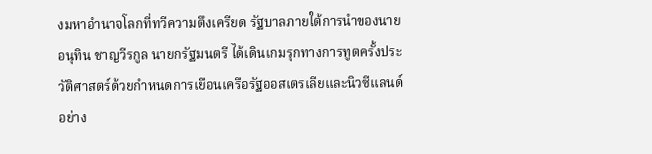งมหาอำนาจโลกที่ทวีความตึงเครียด รัฐบาลภายใต้การนำของนายอนุทิน ชาญวีรกูล นายกรัฐมนตรี ได้เดินเกมรุกทางการทูตครั้งประวัติศาสตร์ด้วยกำหนดการเยือนเครือรัฐออสเตรเลียและนิวซีแลนด์อย่าง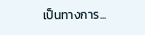เป็นทางการ...